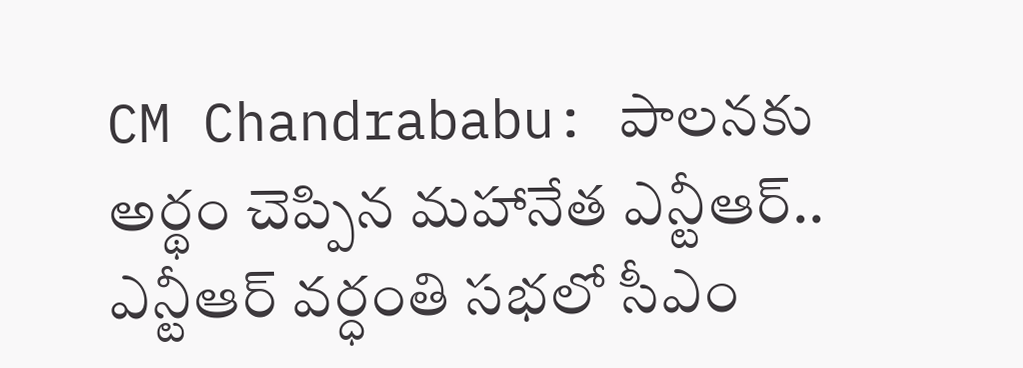CM Chandrababu: పాలనకు అర్థం చెప్పిన మహానేత ఎన్టీఆర్.. ఎన్టీఆర్ వర్ధంతి సభలో సీఎం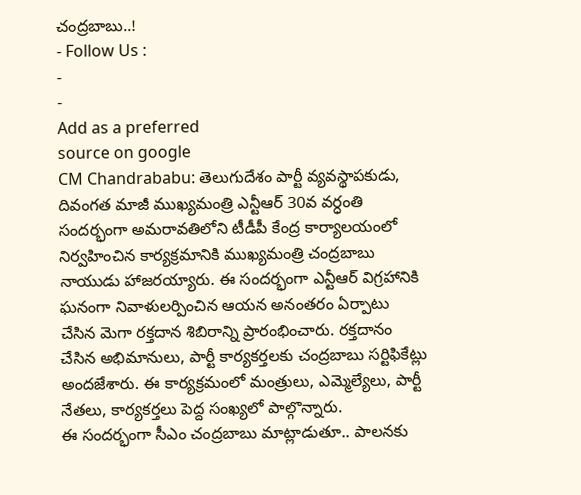చంద్రబాబు..!
- Follow Us :
-
-
Add as a preferred
source on google
CM Chandrababu: తెలుగుదేశం పార్టీ వ్యవస్థాపకుడు, దివంగత మాజీ ముఖ్యమంత్రి ఎన్టీఆర్ 30వ వర్ధంతి సందర్భంగా అమరావతిలోని టీడీపీ కేంద్ర కార్యాలయంలో నిర్వహించిన కార్యక్రమానికి ముఖ్యమంత్రి చంద్రబాబు నాయుడు హాజరయ్యారు. ఈ సందర్భంగా ఎన్టీఆర్ విగ్రహానికి ఘనంగా నివాళులర్పించిన ఆయన అనంతరం ఏర్పాటు చేసిన మెగా రక్తదాన శిబిరాన్ని ప్రారంభించారు. రక్తదానం చేసిన అభిమానులు, పార్టీ కార్యకర్తలకు చంద్రబాబు సర్టిఫికేట్లు అందజేశారు. ఈ కార్యక్రమంలో మంత్రులు, ఎమ్మెల్యేలు, పార్టీ నేతలు, కార్యకర్తలు పెద్ద సంఖ్యలో పాల్గొన్నారు.
ఈ సందర్భంగా సీఎం చంద్రబాబు మాట్లాడుతూ.. పాలనకు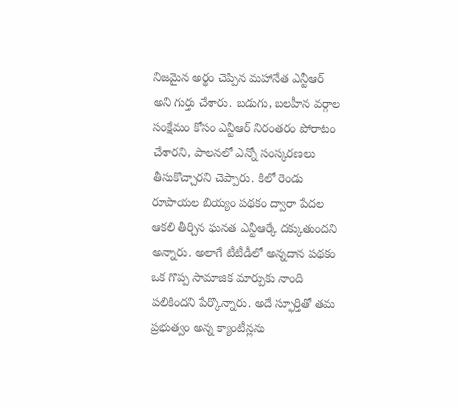నిజమైన అర్థం చెప్పిన మహానేత ఎన్టీఆర్ అని గుర్తు చేశారు. బడుగు, బలహీన వర్గాల సంక్షేమం కోసం ఎన్టీఆర్ నిరంతరం పోరాటం చేశారని, పాలనలో ఎన్నో సంస్కరణలు తీసుకొచ్చారని చెప్పారు. కిలో రెండు రూపాయల బియ్యం పథకం ద్వారా పేదల ఆకలి తీర్చిన ఘనత ఎన్టీఆర్కే దక్కుతుందని అన్నారు. అలాగే టీటీడీలో అన్నదాన పథకం ఒక గొప్ప సామాజిక మార్పుకు నాంది పలికిందని పేర్కొన్నారు. అదే స్ఫూర్తితో తమ ప్రభుత్వం అన్న క్యాంటీన్లను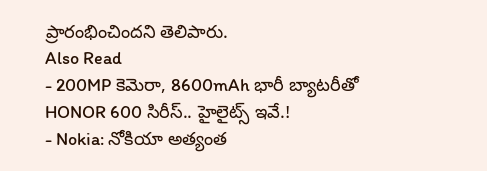ప్రారంభించిందని తెలిపారు.
Also Read
- 200MP కెమెరా, 8600mAh భారీ బ్యాటరీతో HONOR 600 సిరీస్.. హైలైట్స్ ఇవే.!
- Nokia: నోకియా అత్యంత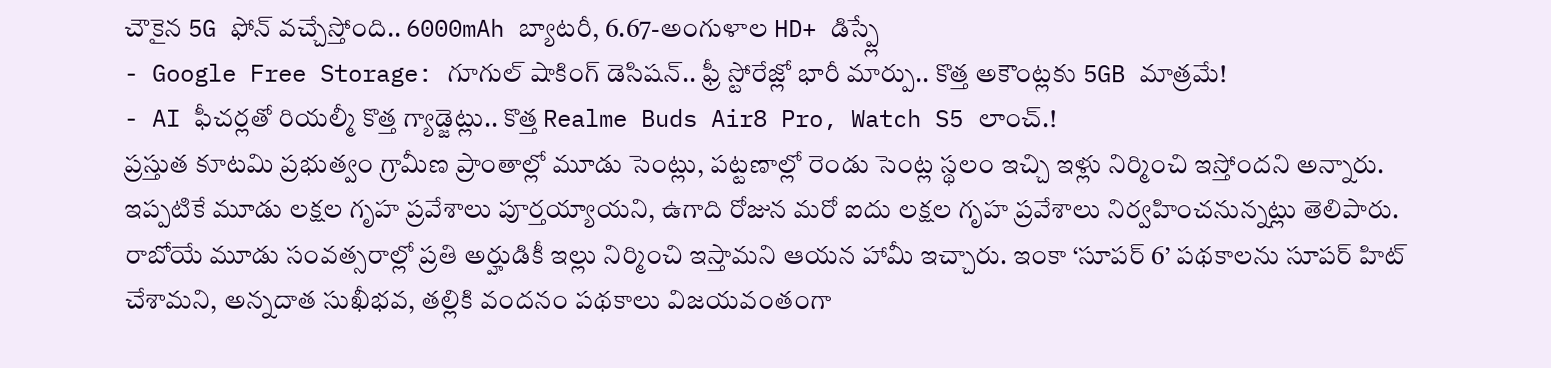చౌకైన 5G ఫోన్ వచ్చేస్తోంది.. 6000mAh బ్యాటరీ, 6.67-అంగుళాల HD+ డిస్ప్లే
- Google Free Storage: గూగుల్ షాకింగ్ డెసిషన్.. ఫ్రీ స్టోరేజ్లో భారీ మార్పు.. కొత్త అకౌంట్లకు 5GB మాత్రమే!
- AI ఫీచర్లతో రియల్మీ కొత్త గ్యాడ్జెట్లు.. కొత్త Realme Buds Air8 Pro, Watch S5 లాంచ్.!
ప్రస్తుత కూటమి ప్రభుత్వం గ్రామీణ ప్రాంతాల్లో మూడు సెంట్లు, పట్టణాల్లో రెండు సెంట్ల స్థలం ఇచ్చి ఇళ్లు నిర్మించి ఇస్తోందని అన్నారు. ఇప్పటికే మూడు లక్షల గృహ ప్రవేశాలు పూర్తయ్యాయని, ఉగాది రోజున మరో ఐదు లక్షల గృహ ప్రవేశాలు నిర్వహించనున్నట్లు తెలిపారు. రాబోయే మూడు సంవత్సరాల్లో ప్రతి అర్హుడికీ ఇల్లు నిర్మించి ఇస్తామని ఆయన హామీ ఇచ్చారు. ఇంకా ‘సూపర్ 6’ పథకాలను సూపర్ హిట్ చేశామని, అన్నదాత సుఖీభవ, తల్లికి వందనం పథకాలు విజయవంతంగా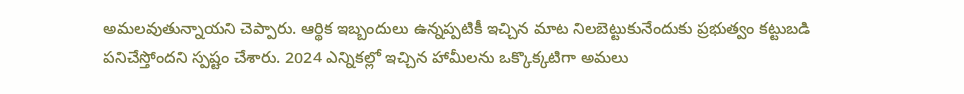అమలవుతున్నాయని చెప్పారు. ఆర్థిక ఇబ్బందులు ఉన్నప్పటికీ ఇచ్చిన మాట నిలబెట్టుకునేందుకు ప్రభుత్వం కట్టుబడి పనిచేస్తోందని స్పష్టం చేశారు. 2024 ఎన్నికల్లో ఇచ్చిన హామీలను ఒక్కొక్కటిగా అమలు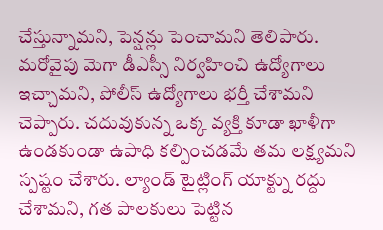చేస్తున్నామని, పెన్షన్లు పెంచామని తెలిపారు.
మరోవైపు మెగా డీఎస్సీ నిర్వహించి ఉద్యోగాలు ఇచ్చామని, పోలీస్ ఉద్యోగాలు భర్తీ చేశామని చెప్పారు. చదువుకున్న ఒక్క వ్యక్తి కూడా ఖాళీగా ఉండకుండా ఉపాధి కల్పించడమే తమ లక్ష్యమని స్పష్టం చేశారు. ల్యాండ్ టైట్లింగ్ యాక్ట్ను రద్దు చేశామని, గత పాలకులు పెట్టిన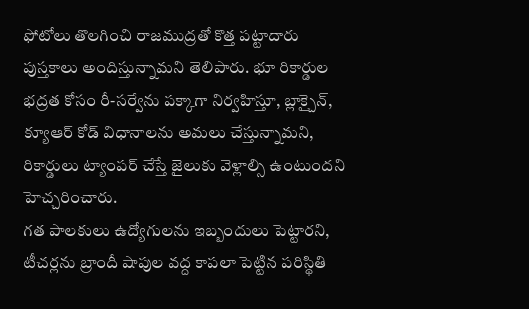ఫోటోలు తొలగించి రాజముద్రతో కొత్త పట్టాదారు పుస్తకాలు అందిస్తున్నామని తెలిపారు. భూ రికార్డుల భద్రత కోసం రీ-సర్వేను పక్కాగా నిర్వహిస్తూ, బ్లాక్చైన్, క్యూఆర్ కోడ్ విధానాలను అమలు చేస్తున్నామని, రికార్డులు ట్యాంపర్ చేస్తే జైలుకు వెళ్లాల్సి ఉంటుందని హెచ్చరించారు.
గత పాలకులు ఉద్యోగులను ఇబ్బందులు పెట్టారని, టీచర్లను బ్రాందీ షాపుల వద్ద కాపలా పెట్టిన పరిస్థితి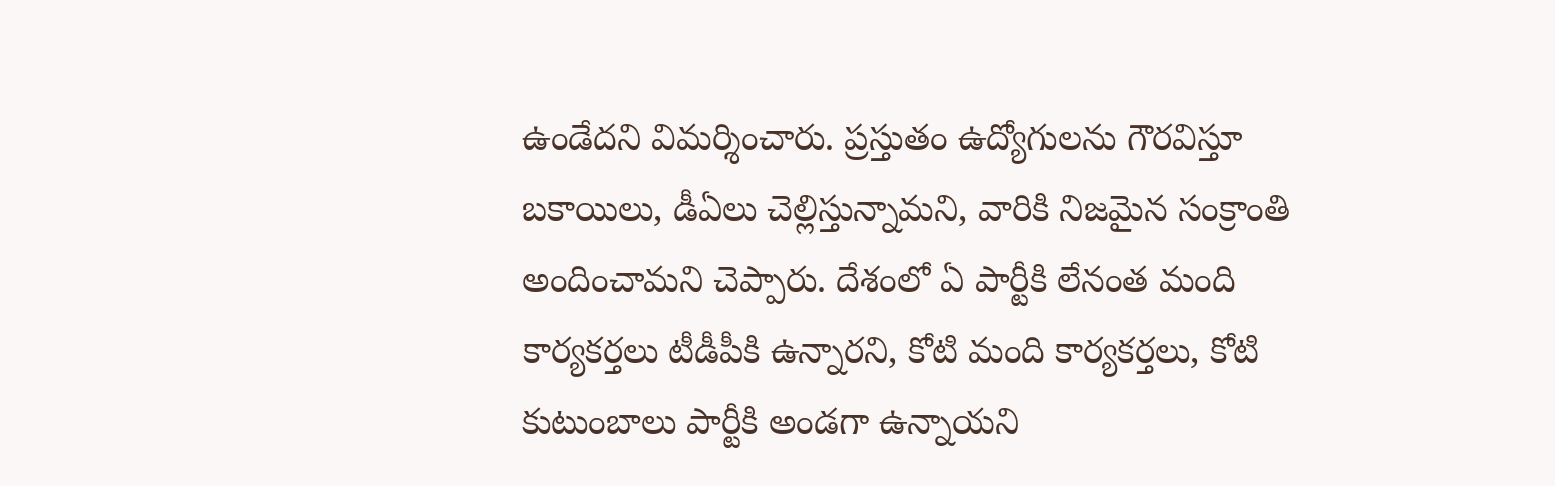ఉండేదని విమర్శించారు. ప్రస్తుతం ఉద్యోగులను గౌరవిస్తూ బకాయిలు, డీఏలు చెల్లిస్తున్నామని, వారికి నిజమైన సంక్రాంతి అందించామని చెప్పారు. దేశంలో ఏ పార్టీకి లేనంత మంది కార్యకర్తలు టీడీపీకి ఉన్నారని, కోటి మంది కార్యకర్తలు, కోటి కుటుంబాలు పార్టీకి అండగా ఉన్నాయని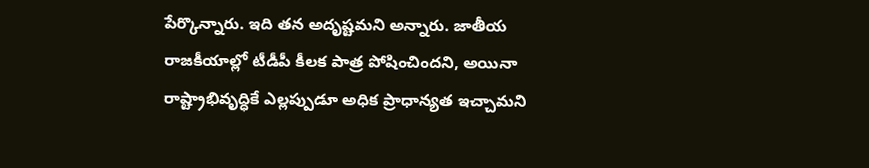పేర్కొన్నారు. ఇది తన అదృష్టమని అన్నారు. జాతీయ రాజకీయాల్లో టీడీపీ కీలక పాత్ర పోషించిందని, అయినా రాష్ట్రాభివృద్ధికే ఎల్లప్పుడూ అధిక ప్రాధాన్యత ఇచ్చామని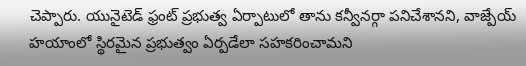చెప్పారు. యునైటెడ్ ఫ్రంట్ ప్రభుత్వ ఏర్పాటులో తాను కన్వీనర్గా పనిచేశానని, వాజ్పేయ్ హయాంలో స్థిరమైన ప్రభుత్వం ఏర్పడేలా సహకరించామని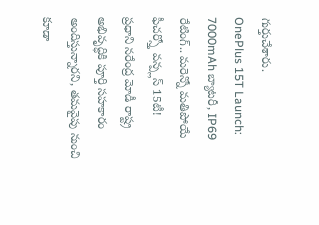గుర్తుచేశారు.
OnePlus 15T Launch: 7000mAh బ్యాటరీ, IP69 రేటింగ్.. మరెన్నో మతిపోయే ఫీచర్స్తో వన్ప్లస్ 15టీ!
ప్రధాని నరేంద్ర మోడీ రాష్ట్ర అభివృద్ధికి పూర్తి సహకారం అందిస్తున్నారని, తమవైపు నుంచి కూడా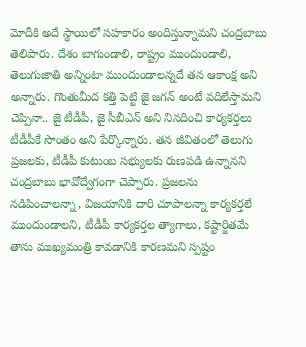మోదీకి అదే స్థాయిలో సహకారం అందిస్తున్నామని చంద్రబాబు తెలిపారు. దేశం బాగుండాలి, రాష్ట్రం ముందుండాలి, తెలుగుజాతి అన్నింటా ముందుండాలన్నదే తన ఆకాంక్ష అని అన్నారు. గొంతుమీద కత్తి పెట్టి జై జగన్ అంటే వదిలేస్తామని చెప్పినా.. జై టీడీపీ, జై సీబీఎన్ అని నినదించి కార్యకర్తలు టీడీపీకే సొంతం అని పేర్కొన్నారు. తన జీవితంలో తెలుగు ప్రజలకు, టీడీపీ కుటుంబ సభ్యులకు రుణపడి ఉన్నానని చంద్రబాబు భావోద్వేగంగా చెప్పారు. ప్రజలను నడిపించాలన్నా, విజయానికి దారి చూపాలన్నా కార్యకర్తలే ముందుండాలని, టీడీపీ కార్యకర్తల త్యాగాలు, కష్టార్జితమే తాను ముఖ్యమంత్రి కావడానికి కారణమని స్పష్టం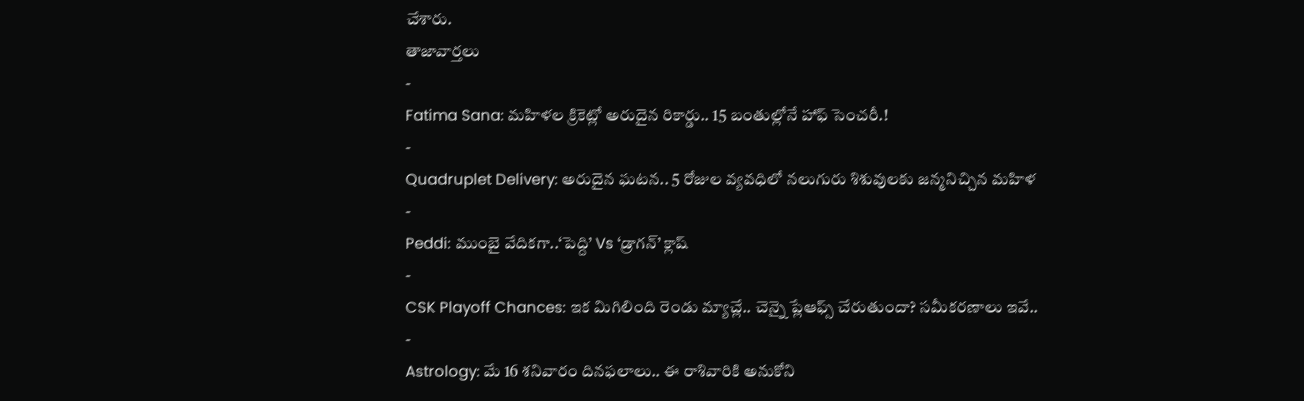చేశారు.
తాజావార్తలు
-
Fatima Sana: మహిళల క్రికెట్లో అరుదైన రికార్డు.. 15 బంతుల్లోనే హాఫ్ సెంచరీ.!
-
Quadruplet Delivery: అరుదైన ఘటన.. 5 రోజుల వ్యవధిలో నలుగురు శిశువులకు జన్మనిచ్చిన మహిళ
-
Peddi: ముంబై వేదికగా..‘పెద్ది’ Vs ‘డ్రాగన్’ క్లాష్
-
CSK Playoff Chances: ఇక మిగిలింది రెండు మ్యాచ్లే.. చెన్నై ప్లేఆఫ్స్ చేరుతుందా? సమీకరణాలు ఇవే..
-
Astrology: మే 16 శనివారం దినఫలాలు.. ఈ రాశివారికి అనుకోని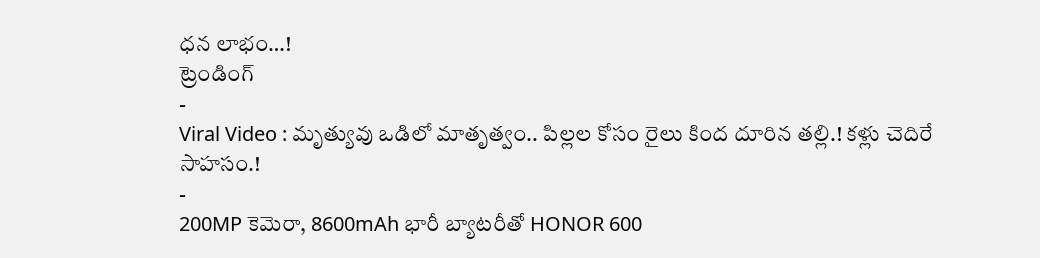ధన లాభం…!
ట్రెండింగ్
-
Viral Video : మృత్యువు ఒడిలో మాతృత్వం.. పిల్లల కోసం రైలు కింద దూరిన తల్లి.! కళ్లు చెదిరే సాహసం.!
-
200MP కెమెరా, 8600mAh భారీ బ్యాటరీతో HONOR 600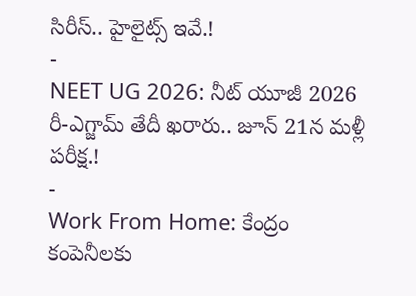సిరీస్.. హైలైట్స్ ఇవే.!
-
NEET UG 2026: నీట్ యూజీ 2026 రీ-ఎగ్జామ్ తేదీ ఖరారు.. జూన్ 21న మళ్లీ పరీక్ష.!
-
Work From Home: కేంద్రం కంపెనీలకు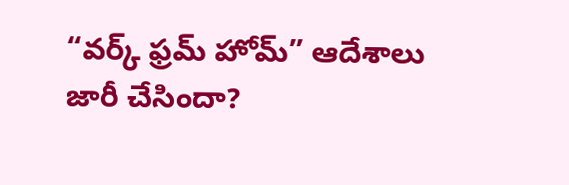“వర్క్ ఫ్రమ్ హోమ్” ఆదేశాలు జారీ చేసిందా?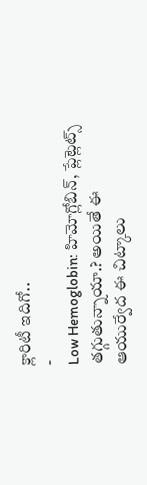క్లారిటీ ఇదిగో..
-
Low Hemoglobin: హిమోగ్లోబిన్, ప్లేట్లెట్స్ తగ్గుతున్నాయా.? అయితే ఈ ఆయుర్వేద ఈ చిట్కాలు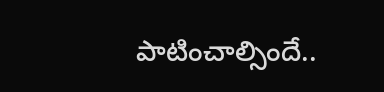పాటించాల్సిందే..